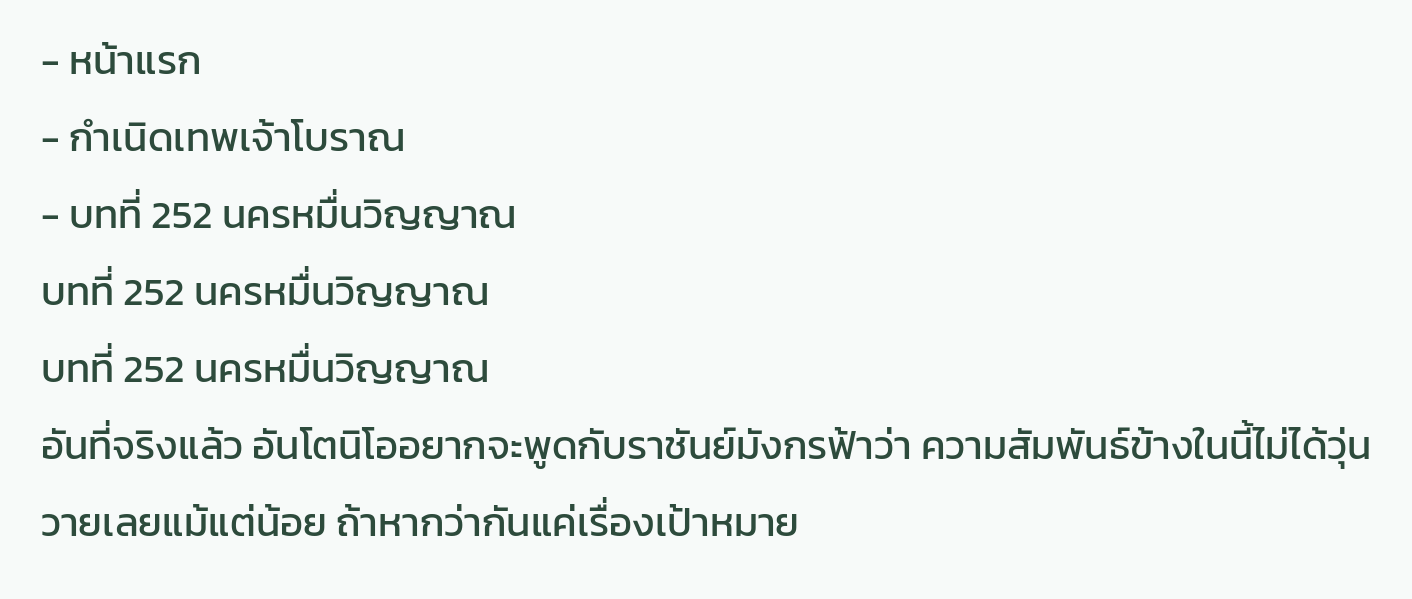- หน้าแรก
- กำเนิดเทพเจ้าโบราณ
- บทที่ 252 นครหมื่นวิญญาณ
บทที่ 252 นครหมื่นวิญญาณ
บทที่ 252 นครหมื่นวิญญาณ
อันที่จริงแล้ว อันโตนิโออยากจะพูดกับราชันย์มังกรฟ้าว่า ความสัมพันธ์ข้างในนี้ไม่ได้วุ่นวายเลยแม้แต่น้อย ถ้าหากว่ากันแค่เรื่องเป้าหมาย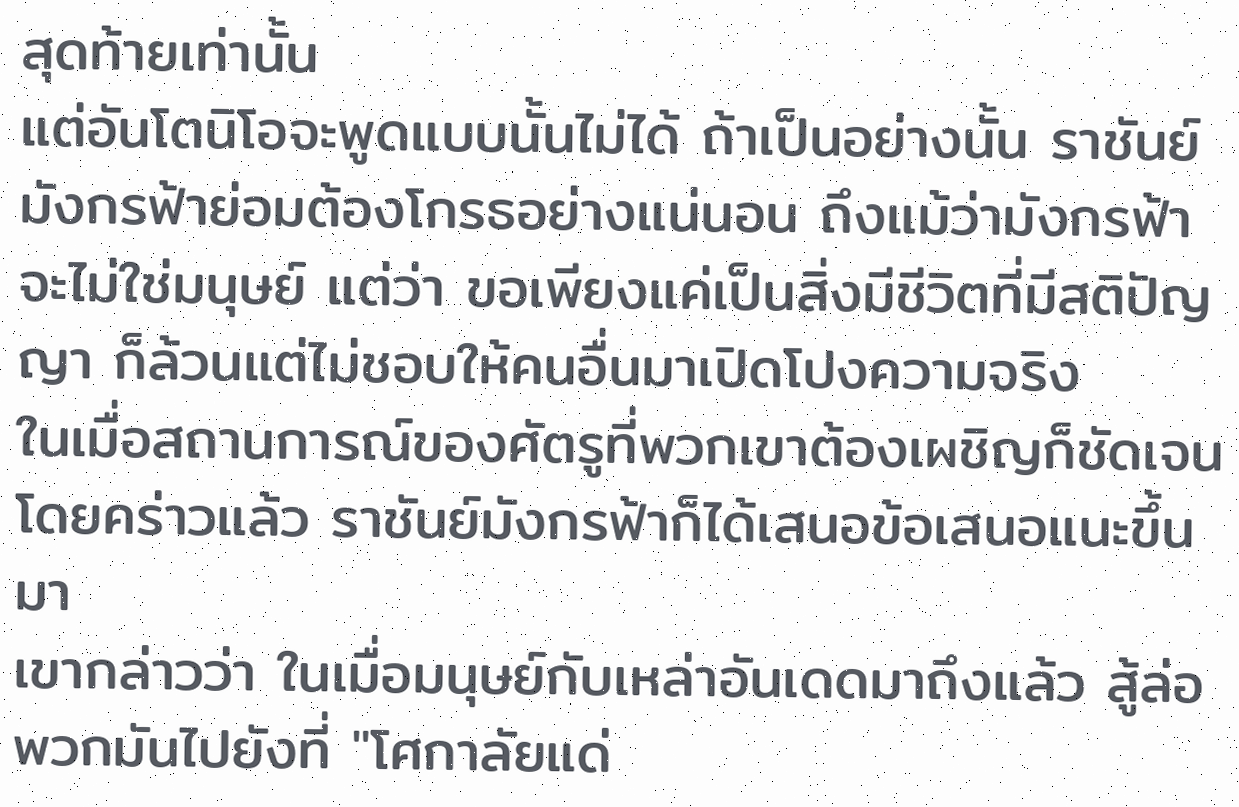สุดท้ายเท่านั้น
แต่อันโตนิโอจะพูดแบบนั้นไม่ได้ ถ้าเป็นอย่างนั้น ราชันย์มังกรฟ้าย่อมต้องโกรธอย่างแน่นอน ถึงแม้ว่ามังกรฟ้าจะไม่ใช่มนุษย์ แต่ว่า ขอเพียงแค่เป็นสิ่งมีชีวิตที่มีสติปัญญา ก็ล้วนแต่ไม่ชอบให้คนอื่นมาเปิดโปงความจริง
ในเมื่อสถานการณ์ของศัตรูที่พวกเขาต้องเผชิญก็ชัดเจนโดยคร่าวแล้ว ราชันย์มังกรฟ้าก็ได้เสนอข้อเสนอแนะขึ้นมา
เขากล่าวว่า ในเมื่อมนุษย์กับเหล่าอันเดดมาถึงแล้ว สู้ล่อพวกมันไปยังที่ "โศกาลัยแด่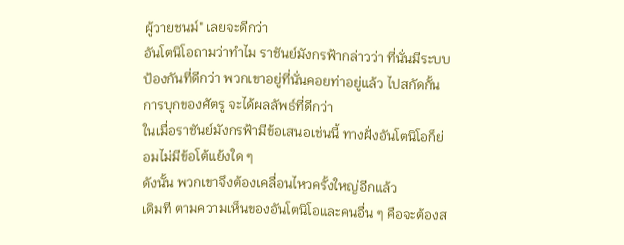ผู้วายชนม์" เลยจะดีกว่า
อันโตนิโอถามว่าทำไม ราชันย์มังกรฟ้ากล่าวว่า ที่นั่นมีระบบป้องกันที่ดีกว่า พวกเขาอยู่ที่นั่นคอยท่าอยู่แล้ว ไปสกัดกั้นการบุกของศัตรู จะได้ผลลัพธ์ที่ดีกว่า
ในเมื่อราชันย์มังกรฟ้ามีข้อเสนอเช่นนี้ ทางฝั่งอันโตนิโอก็ย่อมไม่มีข้อโต้แย้งใด ๆ
ดังนั้น พวกเขาจึงต้องเคลื่อนไหวครั้งใหญ่อีกแล้ว
เดิมที ตามความเห็นของอันโตนิโอและคนอื่น ๆ คือจะต้องส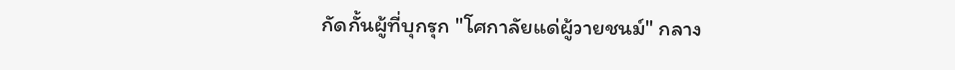กัดกั้นผู้ที่บุกรุก "โศกาลัยแด่ผู้วายชนม์" กลาง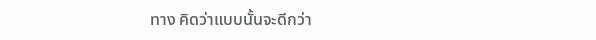ทาง คิดว่าแบบนั้นจะดีกว่า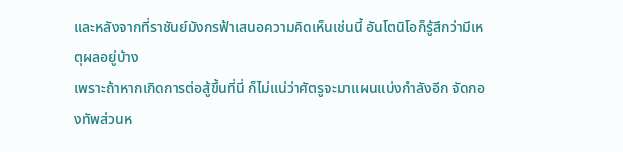และหลังจากที่ราชันย์มังกรฟ้าเสนอความคิดเห็นเช่นนี้ อันโตนิโอก็รู้สึกว่ามีเหตุผลอยู่บ้าง
เพราะถ้าหากเกิดการต่อสู้ขึ้นที่นี่ ก็ไม่แน่ว่าศัตรูจะมาแผนแบ่งกำลังอีก จัดกองทัพส่วนห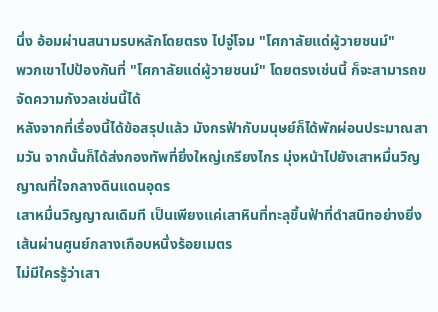นึ่ง อ้อมผ่านสนามรบหลักโดยตรง ไปจู่โจม "โศกาลัยแด่ผู้วายชนม์"
พวกเขาไปป้องกันที่ "โศกาลัยแด่ผู้วายชนม์" โดยตรงเช่นนี้ ก็จะสามารถขจัดความกังวลเช่นนี้ได้
หลังจากที่เรื่องนี้ได้ข้อสรุปแล้ว มังกรฟ้ากับมนุษย์ก็ได้พักผ่อนประมาณสามวัน จากนั้นก็ได้ส่งกองทัพที่ยิ่งใหญ่เกรียงไกร มุ่งหน้าไปยังเสาหมื่นวิญญาณที่ใจกลางดินแดนอุดร
เสาหมื่นวิญญาณเดิมที เป็นเพียงแค่เสาหินที่ทะลุขึ้นฟ้าที่ดำสนิทอย่างยิ่ง เส้นผ่านศูนย์กลางเกือบหนึ่งร้อยเมตร
ไม่มีใครรู้ว่าเสา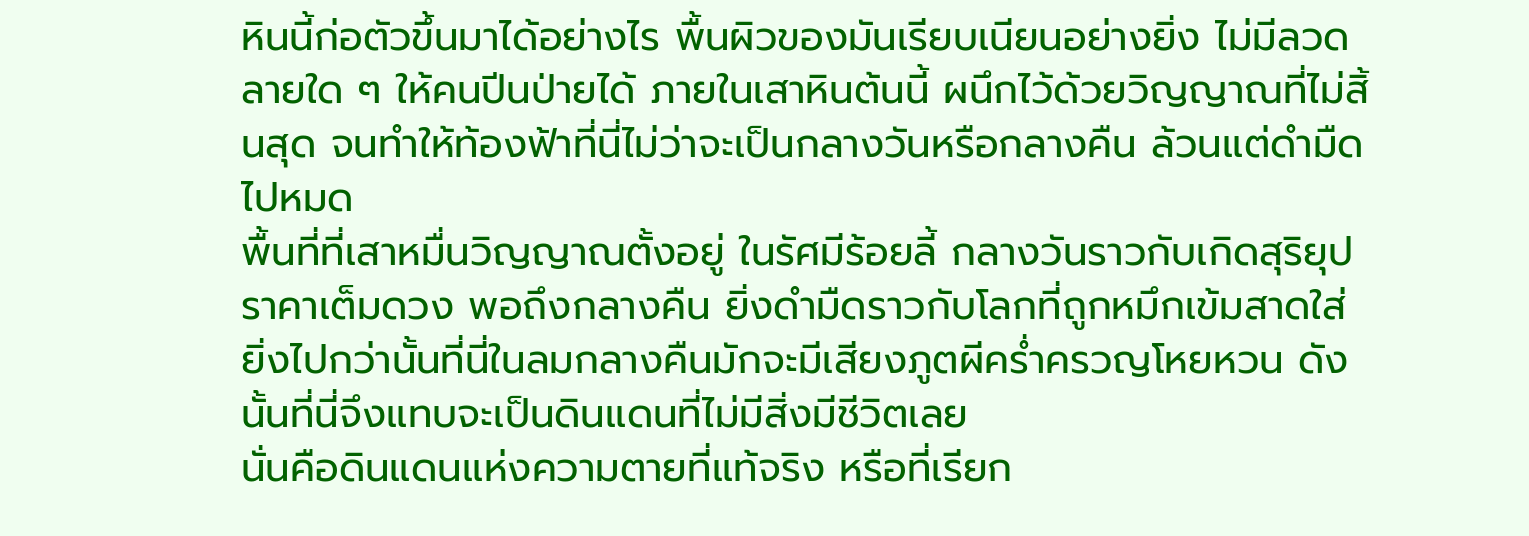หินนี้ก่อตัวขึ้นมาได้อย่างไร พื้นผิวของมันเรียบเนียนอย่างยิ่ง ไม่มีลวดลายใด ๆ ให้คนปีนป่ายได้ ภายในเสาหินต้นนี้ ผนึกไว้ด้วยวิญญาณที่ไม่สิ้นสุด จนทำให้ท้องฟ้าที่นี่ไม่ว่าจะเป็นกลางวันหรือกลางคืน ล้วนแต่ดำมืดไปหมด
พื้นที่ที่เสาหมื่นวิญญาณตั้งอยู่ ในรัศมีร้อยลี้ กลางวันราวกับเกิดสุริยุปราคาเต็มดวง พอถึงกลางคืน ยิ่งดำมืดราวกับโลกที่ถูกหมึกเข้มสาดใส่
ยิ่งไปกว่านั้นที่นี่ในลมกลางคืนมักจะมีเสียงภูตผีคร่ำครวญโหยหวน ดังนั้นที่นี่จึงแทบจะเป็นดินแดนที่ไม่มีสิ่งมีชีวิตเลย
นั่นคือดินแดนแห่งความตายที่แท้จริง หรือที่เรียก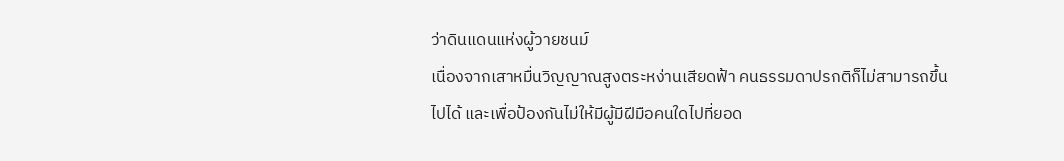ว่าดินแดนแห่งผู้วายชนม์
เนื่องจากเสาหมื่นวิญญาณสูงตระหง่านเสียดฟ้า คนธรรมดาปรกติก็ไม่สามารถขึ้นไปได้ และเพื่อป้องกันไม่ให้มีผู้มีฝีมือคนใดไปที่ยอด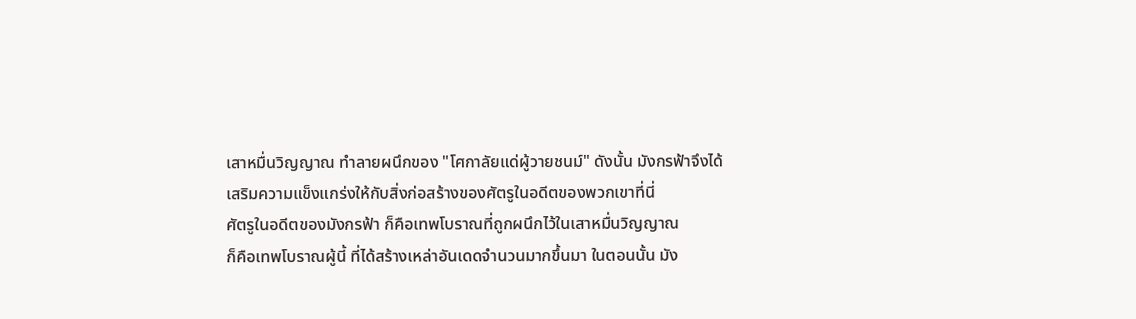เสาหมื่นวิญญาณ ทำลายผนึกของ "โศกาลัยแด่ผู้วายชนม์" ดังนั้น มังกรฟ้าจึงได้เสริมความแข็งแกร่งให้กับสิ่งก่อสร้างของศัตรูในอดีตของพวกเขาที่นี่
ศัตรูในอดีตของมังกรฟ้า ก็คือเทพโบราณที่ถูกผนึกไว้ในเสาหมื่นวิญญาณ
ก็คือเทพโบราณผู้นี้ ที่ได้สร้างเหล่าอันเดดจำนวนมากขึ้นมา ในตอนนั้น มัง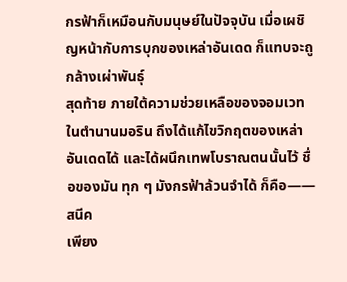กรฟ้าก็เหมือนกับมนุษย์ในปัจจุบัน เมื่อเผชิญหน้ากับการบุกของเหล่าอันเดด ก็แทบจะถูกล้างเผ่าพันธุ์
สุดท้าย ภายใต้ความช่วยเหลือของจอมเวทในตำนานมอริน ถึงได้แก้ไขวิกฤตของเหล่าอันเดดได้ และได้ผนึกเทพโบราณตนนั้นไว้ ชื่อของมัน ทุก ๆ มังกรฟ้าล้วนจำได้ ก็คือ——สนีค
เพียง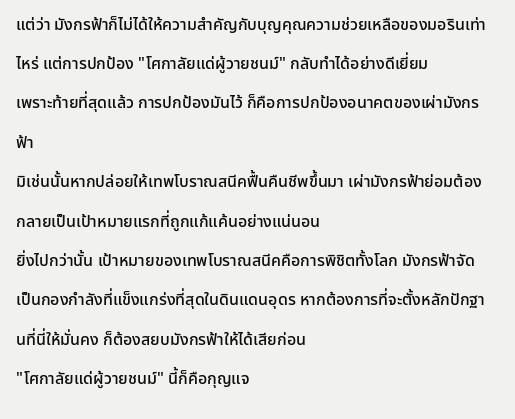แต่ว่า มังกรฟ้าก็ไม่ได้ให้ความสำคัญกับบุญคุณความช่วยเหลือของมอรินเท่าไหร่ แต่การปกป้อง "โศกาลัยแด่ผู้วายชนม์" กลับทำได้อย่างดีเยี่ยม
เพราะท้ายที่สุดแล้ว การปกป้องมันไว้ ก็คือการปกป้องอนาคตของเผ่ามังกรฟ้า
มิเช่นนั้นหากปล่อยให้เทพโบราณสนีคฟื้นคืนชีพขึ้นมา เผ่ามังกรฟ้าย่อมต้องกลายเป็นเป้าหมายแรกที่ถูกแก้แค้นอย่างแน่นอน
ยิ่งไปกว่านั้น เป้าหมายของเทพโบราณสนีคคือการพิชิตทั้งโลก มังกรฟ้าจัดเป็นกองกำลังที่แข็งแกร่งที่สุดในดินแดนอุดร หากต้องการที่จะตั้งหลักปักฐานที่นี่ให้มั่นคง ก็ต้องสยบมังกรฟ้าให้ได้เสียก่อน
"โศกาลัยแด่ผู้วายชนม์" นี้ก็คือกุญแจ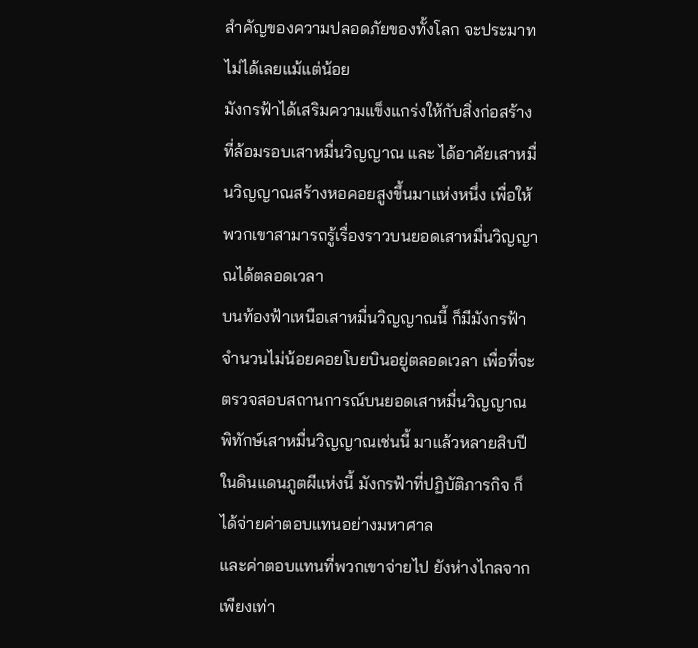สำคัญของความปลอดภัยของทั้งโลก จะประมาทไม่ได้เลยแม้แต่น้อย
มังกรฟ้าได้เสริมความแข็งแกร่งให้กับสิ่งก่อสร้างที่ล้อมรอบเสาหมื่นวิญญาณ และ ได้อาศัยเสาหมื่นวิญญาณสร้างหอคอยสูงขึ้นมาแห่งหนึ่ง เพื่อให้พวกเขาสามารถรู้เรื่องราวบนยอดเสาหมื่นวิญญาณได้ตลอดเวลา
บนท้องฟ้าเหนือเสาหมื่นวิญญาณนี้ ก็มีมังกรฟ้าจำนวนไม่น้อยคอยโบยบินอยู่ตลอดเวลา เพื่อที่จะตรวจสอบสถานการณ์บนยอดเสาหมื่นวิญญาณ
พิทักษ์เสาหมื่นวิญญาณเช่นนี้ มาแล้วหลายสิบปี
ในดินแดนภูตผีแห่งนี้ มังกรฟ้าที่ปฏิบัติภารกิจ ก็ได้จ่ายค่าตอบแทนอย่างมหาศาล
และค่าตอบแทนที่พวกเขาจ่ายไป ยังห่างไกลจากเพียงเท่า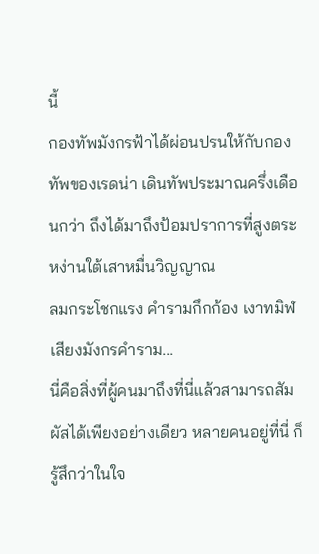นี้
กองทัพมังกรฟ้าได้ผ่อนปรนให้กับกองทัพของเรดน่า เดินทัพประมาณครึ่งเดือนกว่า ถึงได้มาถึงป้อมปราการที่สูงตระหง่านใต้เสาหมื่นวิญญาณ
ลมกระโชกแรง คำรามกึกก้อง เงาทมิฬ เสียงมังกรคำราม...
นี่คือสิ่งที่ผู้คนมาถึงที่นี่แล้วสามารถสัมผัสได้เพียงอย่างเดียว หลายคนอยู่ที่นี่ ก็รู้สึกว่าในใจ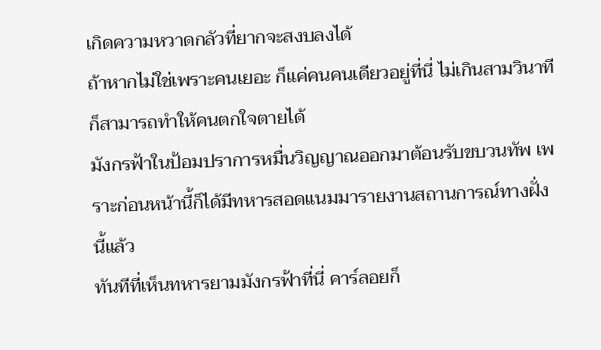เกิดความหวาดกลัวที่ยากจะสงบลงได้
ถ้าหากไม่ใช่เพราะคนเยอะ ก็แค่คนคนเดียวอยู่ที่นี่ ไม่เกินสามวินาที ก็สามารถทำให้คนตกใจตายได้
มังกรฟ้าในป้อมปราการหมื่นวิญญาณออกมาต้อนรับขบวนทัพ เพราะก่อนหน้านี้ก็ได้มีทหารสอดแนมมารายงานสถานการณ์ทางฝั่งนี้แล้ว
ทันทีที่เห็นทหารยามมังกรฟ้าที่นี่ คาร์ลอยก็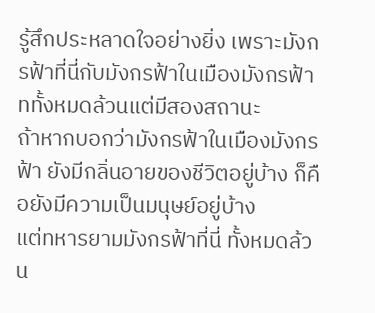รู้สึกประหลาดใจอย่างยิ่ง เพราะมังกรฟ้าที่นี่กับมังกรฟ้าในเมืองมังกรฟ้าททั้งหมดล้วนแต่มีสองสถานะ
ถ้าหากบอกว่ามังกรฟ้าในเมืองมังกรฟ้า ยังมีกลิ่นอายของชีวิตอยู่บ้าง ก็คือยังมีความเป็นมนุษย์อยู่บ้าง
แต่ทหารยามมังกรฟ้าที่นี่ ทั้งหมดล้วน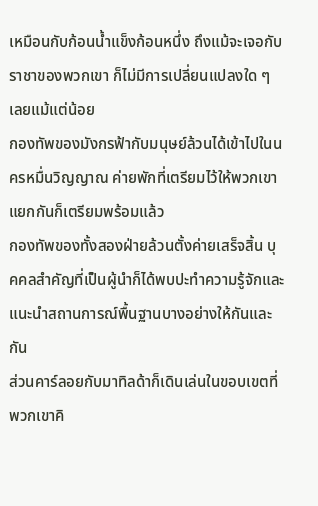เหมือนกับก้อนน้ำแข็งก้อนหนึ่ง ถึงแม้จะเจอกับราชาของพวกเขา ก็ไม่มีการเปลี่ยนแปลงใด ๆ เลยแม้แต่น้อย
กองทัพของมังกรฟ้ากับมนุษย์ล้วนได้เข้าไปในนครหมื่นวิญญาณ ค่ายพักที่เตรียมไว้ให้พวกเขาแยกกันก็เตรียมพร้อมแล้ว
กองทัพของทั้งสองฝ่ายล้วนตั้งค่ายเสร็จสิ้น บุคคลสำคัญที่เป็นผู้นำก็ได้พบปะทำความรู้จักและแนะนำสถานการณ์พื้นฐานบางอย่างให้กันและกัน
ส่วนคาร์ลอยกับมาทิลด้าก็เดินเล่นในขอบเขตที่พวกเขาคิ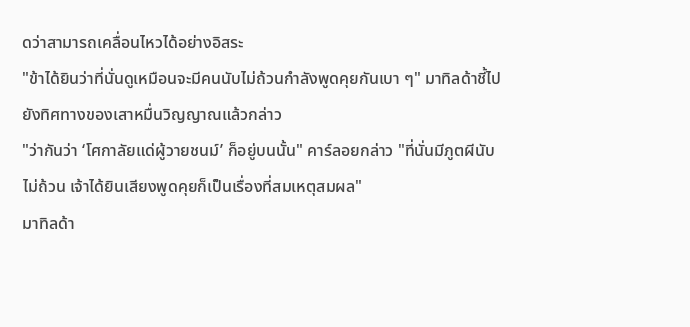ดว่าสามารถเคลื่อนไหวได้อย่างอิสระ
"ข้าได้ยินว่าที่นั่นดูเหมือนจะมีคนนับไม่ถ้วนกำลังพูดคุยกันเบา ๆ" มาทิลด้าชี้ไปยังทิศทางของเสาหมื่นวิญญาณแล้วกล่าว
"ว่ากันว่า ‘โศกาลัยแด่ผู้วายชนม์’ ก็อยู่บนนั้น" คาร์ลอยกล่าว "ที่นั่นมีภูตผีนับไม่ถ้วน เจ้าได้ยินเสียงพูดคุยก็เป็นเรื่องที่สมเหตุสมผล"
มาทิลด้า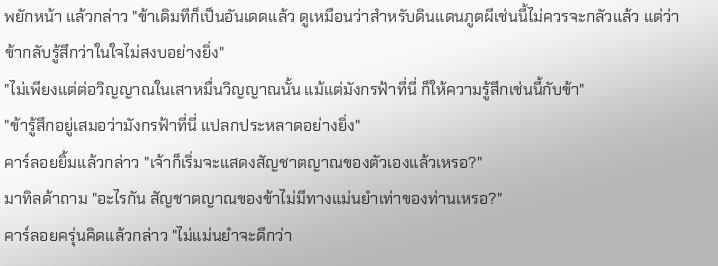พยักหน้า แล้วกล่าว "ข้าเดิมทีก็เป็นอันเดดแล้ว ดูเหมือนว่าสำหรับดินแดนภูตผีเช่นนี้ไม่ควรจะกลัวแล้ว แต่ว่า ข้ากลับรู้สึกว่าในใจไม่สงบอย่างยิ่ง"
"ไม่เพียงแต่ต่อวิญญาณในเสาหมื่นวิญญาณนั้น แม้แต่มังกรฟ้าที่นี่ ก็ให้ความรู้สึกเช่นนี้กับข้า"
"ข้ารู้สึกอยู่เสมอว่ามังกรฟ้าที่นี่ แปลกประหลาดอย่างยิ่ง"
คาร์ลอยยิ้มแล้วกล่าว "เจ้าก็เริ่มจะแสดงสัญชาตญาณของตัวเองแล้วเหรอ?"
มาทิลด้าถาม "อะไรกัน สัญชาตญาณของข้าไม่มีทางแม่นยำเท่าของท่านเหรอ?"
คาร์ลอยครุ่นคิดแล้วกล่าว "ไม่แม่นยำจะดีกว่า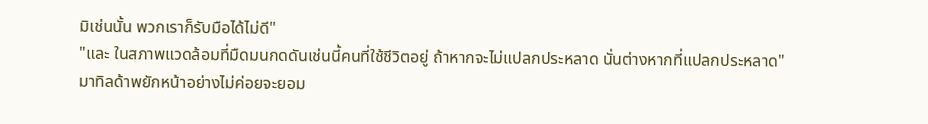มิเช่นนั้น พวกเราก็รับมือได้ไม่ดี"
"และ ในสภาพแวดล้อมที่มืดมนกดดันเช่นนี้คนที่ใช้ชีวิตอยู่ ถ้าหากจะไม่แปลกประหลาด นั่นต่างหากที่แปลกประหลาด"
มาทิลด้าพยักหน้าอย่างไม่ค่อยจะยอม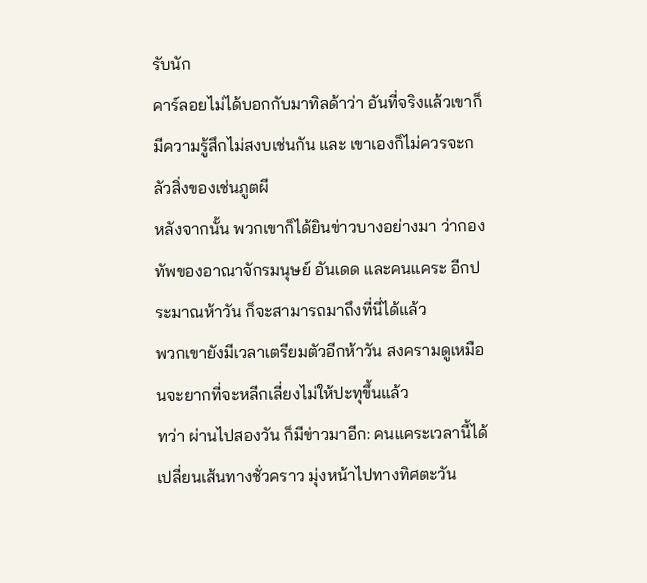รับนัก
คาร์ลอยไม่ได้บอกกับมาทิลด้าว่า อันที่จริงแล้วเขาก็มีความรู้สึกไม่สงบเช่นกัน และ เขาเองก็ไม่ควรจะกลัวสิ่งของเช่นภูตผี
หลังจากนั้น พวกเขาก็ได้ยินข่าวบางอย่างมา ว่ากองทัพของอาณาจักรมนุษย์ อันเดด และคนแคระ อีกประมาณห้าวัน ก็จะสามารถมาถึงที่นี่ได้แล้ว
พวกเขายังมีเวลาเตรียมตัวอีกห้าวัน สงครามดูเหมือนจะยากที่จะหลีกเลี่ยงไม่ให้ปะทุขึ้นแล้ว
ทว่า ผ่านไปสองวัน ก็มีข่าวมาอีก: คนแคระเวลานี้ได้เปลี่ยนเส้นทางชั่วคราว มุ่งหน้าไปทางทิศตะวัน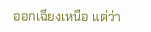ออกเฉียงเหนือ แต่ว่า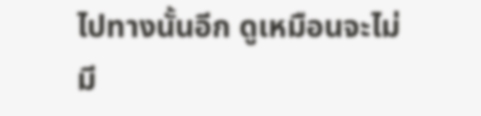ไปทางนั้นอีก ดูเหมือนจะไม่มี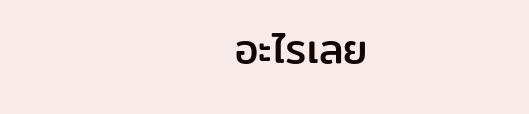อะไรเลย